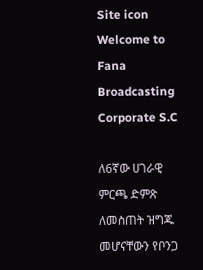Site icon Welcome to Fana Broadcasting Corporate S.C

ለ6ኛው ሀገራዊ ምርጫ ድምጽ ለመስጠት ዝግጁ መሆናቸውን የቦንጋ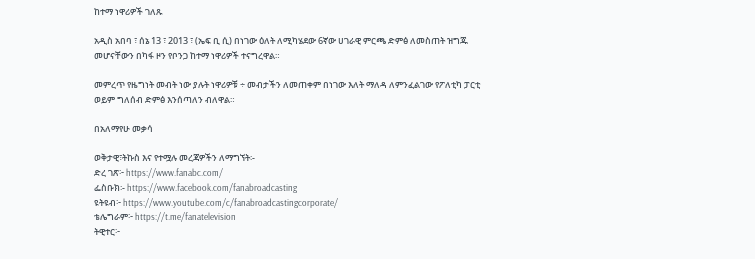ከተማ ነዋሪዎች ገለጹ

አዲስ አበባ ፣ ሰኔ 13 ፣ 2013 ፣ (ኤፍ ቢ ሲ) በነገው ዕለት ለሚካሄደው 6ኛው ሀገራዊ ምርጫ ድምፅ ለመስጠት ዝግጁ መሆናቸውን በካፋ ዞን የቦንጋ ከተማ ነዋሪዎች ተናግረዋል።

መምረጥ የዜግነት መብት ነው ያሉት ነዋሪዎቹ ÷ መብታችን ለመጠቀም በነገው እለት ማለዳ ለምንፈልገው የፖለቲካ ፓርቲ ወይም ግለሰብ ድምፅ እንሰጣለን ብለዋል።

በአለማየሁ መቃሳ

ወቅታዊ፣ትኩስ እና የተሟሉ መረጃዎችን ለማግኘት፡-
ድረ ገጽ፦ https://www.fanabc.com/
ፌስቡክ፡- https://www.facebook.com/fanabroadcasting
ዩትዩብ፦ https://www.youtube.com/c/fanabroadcastingcorporate/
ቴሌግራም፦ https://t.me/fanatelevision
ትዊተር፦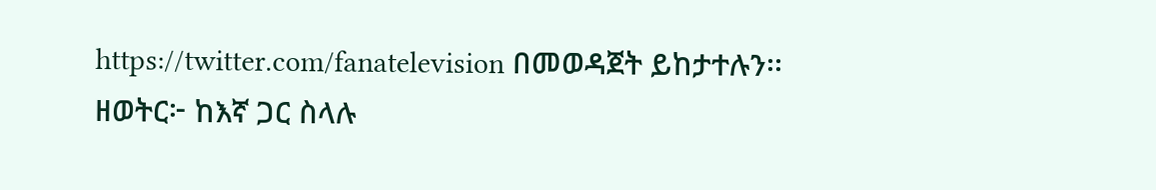https://twitter.com/fanatelevision በመወዳጀት ይከታተሉን፡፡
ዘወትር፦ ከእኛ ጋር ስላሉ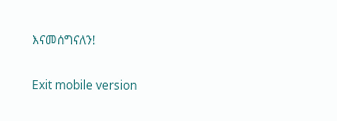እናመሰግናለን!

Exit mobile version